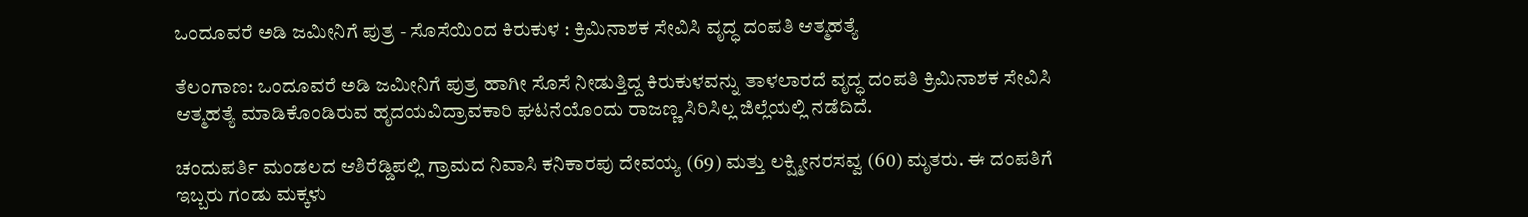ಒಂದೂವರೆ ಅಡಿ ಜಮೀನಿಗೆ ಪುತ್ರ - ಸೊಸೆಯಿಂದ ಕಿರುಕುಳ : ಕ್ರಿಮಿನಾಶಕ ಸೇವಿಸಿ ವೃದ್ಧ ದಂಪತಿ ಆತ್ಮಹತ್ಯೆ

ತೆಲಂಗಾಣ: ಒಂದೂವರೆ ಅಡಿ ಜಮೀನಿಗೆ ಪುತ್ರ ಹಾಗೀ ಸೊಸೆ ನೀಡುತ್ತಿದ್ದ ಕಿರುಕುಳವನ್ನು ತಾಳಲಾರದೆ ವೃದ್ಧ ದಂಪತಿ ಕ್ರಿಮಿನಾಶಕ ಸೇವಿಸಿ ಆತ್ಮಹತ್ಯೆ ಮಾಡಿಕೊಂಡಿರುವ ಹೃದಯವಿದ್ರಾವಕಾರಿ ಘಟನೆಯೊಂದು ರಾಜಣ್ಣ ಸಿರಿಸಿಲ್ಲ ಜಿಲ್ಲೆಯಲ್ಲಿ ನಡೆದಿದೆ.

ಚಂದುಪರ್ತಿ ಮಂಡಲದ ಆಶಿರೆಡ್ಡಿಪಲ್ಲಿ ಗ್ರಾಮದ ನಿವಾಸಿ ಕನಿಕಾರಪು ದೇವಯ್ಯ (69) ಮತ್ತು ಲಕ್ಷ್ಮೀನರಸವ್ವ (60) ಮೃತರು. ಈ ದಂಪತಿಗೆ ಇಬ್ಬರು ಗಂಡು ಮಕ್ಕಳು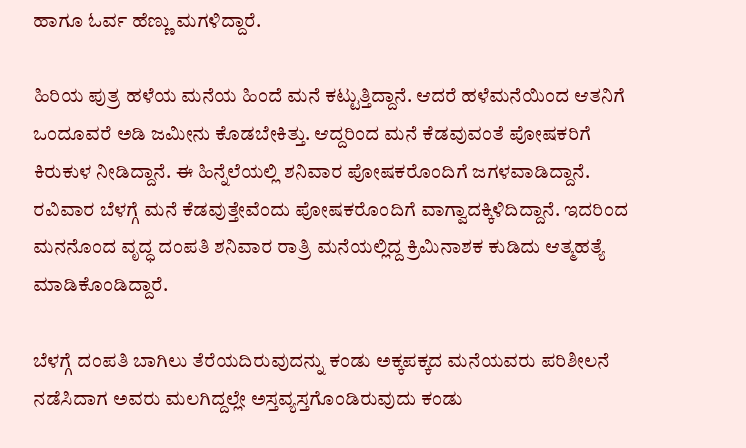ಹಾಗೂ ಓರ್ವ ಹೆಣ್ಣು ಮಗಳಿದ್ದಾರೆ.

ಹಿರಿಯ ಪುತ್ರ ಹಳೆಯ ಮನೆಯ ಹಿಂದೆ ಮನೆ ಕಟ್ಟುತ್ತಿದ್ದಾನೆ. ಆದರೆ ಹಳೆಮನೆಯಿಂದ ಆತನಿಗೆ ಒಂದೂವರೆ ಅಡಿ ಜಮೀನು ಕೊಡಬೇಕಿತ್ತು. ಆದ್ದರಿಂದ ಮನೆ ಕೆಡವುವಂತೆ ಪೋಷಕರಿಗೆ ಕಿರುಕುಳ ನೀಡಿದ್ದಾನೆ. ಈ ಹಿನ್ನೆಲೆಯಲ್ಲಿ ಶನಿವಾರ ಪೋಷಕರೊಂದಿಗೆ ಜಗಳವಾಡಿದ್ದಾನೆ. ರವಿವಾರ ಬೆಳಗ್ಗೆ ಮನೆ ಕೆಡವುತ್ತೇವೆಂದು ಪೋಷಕರೊಂದಿಗೆ ವಾಗ್ವಾದಕ್ಕಿಳಿದಿದ್ದಾನೆ. ಇದರಿಂದ ಮನನೊಂದ ವೃದ್ಧ ದಂಪತಿ ಶನಿವಾರ ರಾತ್ರಿ ಮನೆಯಲ್ಲಿದ್ದ ಕ್ರಿಮಿನಾಶಕ ಕುಡಿದು ಆತ್ಮಹತ್ಯೆ ಮಾಡಿಕೊಂಡಿದ್ದಾರೆ.

ಬೆಳಗ್ಗೆ ದಂಪತಿ ಬಾಗಿಲು ತೆರೆಯದಿರುವುದನ್ನು ಕಂಡು ಅಕ್ಕಪಕ್ಕದ ಮನೆಯವರು ಪರಿಶೀಲನೆ ನಡೆಸಿದಾಗ ಅವರು ಮಲಗಿದ್ದಲ್ಲೇ ಅಸ್ತವ್ಯಸ್ತಗೊಂಡಿರುವುದು ಕಂಡು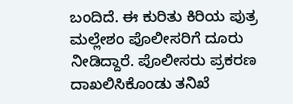ಬಂದಿದೆ. ಈ ಕುರಿತು ಕಿರಿಯ ಪುತ್ರ ಮಲ್ಲೇಶಂ ಪೊಲೀಸರಿಗೆ ದೂರು ನೀಡಿದ್ದಾರೆ. ಪೊಲೀಸರು ಪ್ರಕರಣ ದಾಖಲಿಸಿಕೊಂಡು ತನಿಖೆ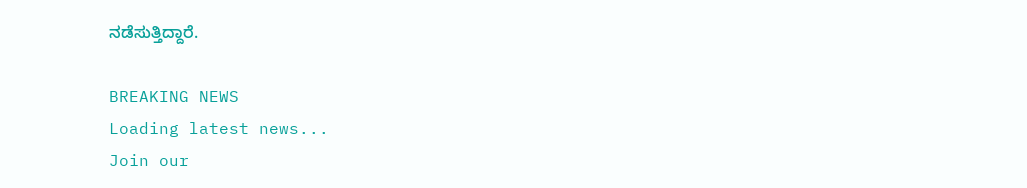ನಡೆಸುತ್ತಿದ್ದಾರೆ.

BREAKING NEWS
Loading latest news...
Join our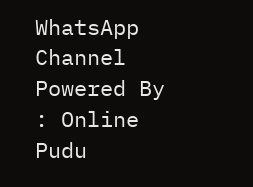WhatsApp Channel Powered By : Online Pudu